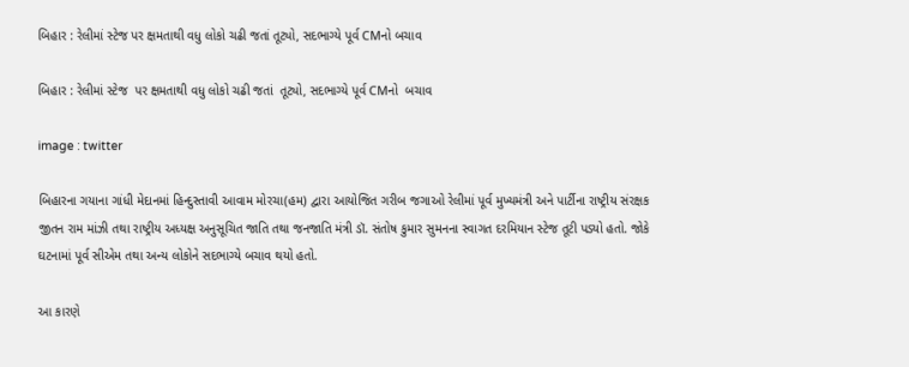બિહાર : રેલીમાં સ્ટેજ પર ક્ષમતાથી વધુ લોકો ચઢી જતાં તૂટ્યો, સદભાગ્યે પૂર્વ CMનો બચાવ

બિહાર : રેલીમાં સ્ટેજ  પર ક્ષમતાથી વધુ લોકો ચઢી જતાં  તૂટ્યો, સદભાગ્યે પૂર્વ CMનો  બચાવ

image : twitter

બિહારના ગયાના ગાંધી મેદાનમાં હિન્દુસ્તાવી આવામ મોરચા(હમ) દ્વારા આયોજિત ગરીબ જગાઓ રેલીમાં પૂર્વ મુખ્યમંત્રી અને પાર્ટીના રાષ્ટ્રીય સંરક્ષક જીતન રામ માંઝી તથા રાષ્ટ્રીય અધ્યક્ષ અનુસૂચિત જાતિ તથા જનજાતિ મંત્રી ડૉ. સંતોષ કુમાર સુમનના સ્વાગત દરમિયાન સ્ટેજ તૂટી પડ્યો હતો. જોકે ઘટનામાં પૂર્વ સીએમ તથા અન્ય લોકોને સદભાગ્યે બચાવ થયો હતો.

આ કારણે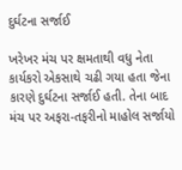દુર્ઘટના સર્જાઈ

ખરેખર મંચ પર ક્ષમતાથી વધુ નેતા કાર્યકરો એકસાથે ચઢી ગયા હતા જેના કારણે દુર્ઘટના સર્જાઈ હતી. તેના બાદ મંચ પર અફરા-તફરીનો માહોલ સર્જાયો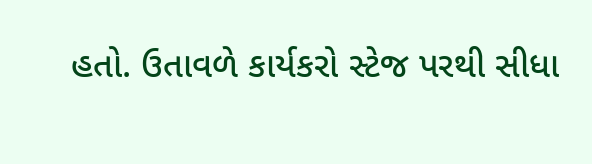હતો. ઉતાવળે કાર્યકરો સ્ટેજ પરથી સીધા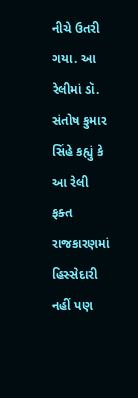નીચે ઉતરી ગયા. આ રેલીમાં ડૉ. સંતોષ કુમાર સિંહે કહ્યું કે આ રેલી ફક્ત રાજકારણમાં હિસ્સેદારી નહીં પણ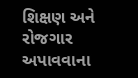શિક્ષણ અને રોજગાર અપાવવાના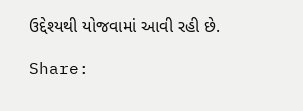ઉદ્દેશ્યથી યોજવામાં આવી રહી છે.

Share: